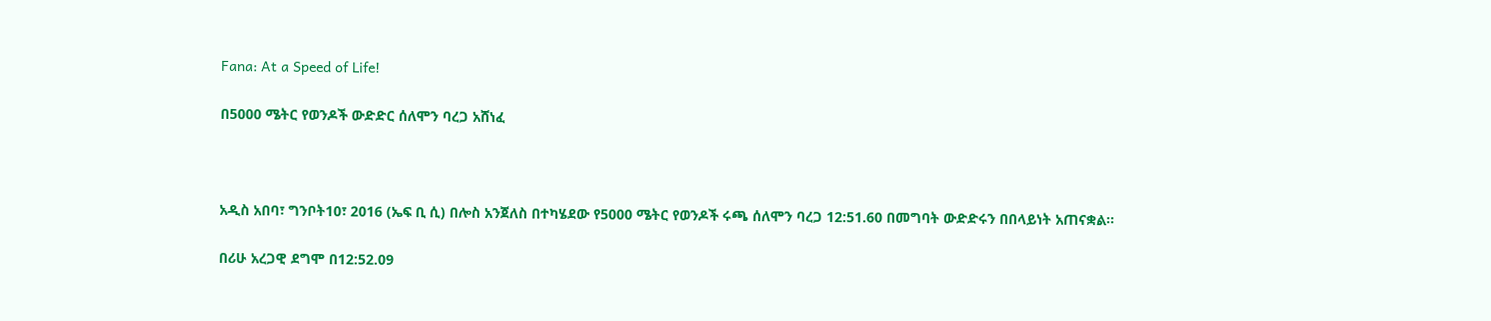Fana: At a Speed of Life!

በ5000 ሜትር የወንዶች ውድድር ሰለሞን ባረጋ አሸነፈ



አዲስ አበባ፣ ግንቦት10፣ 2016 (ኤፍ ቢ ሲ) በሎስ አንጀለስ በተካሄደው የ5000 ሜትር የወንዶች ሩጫ ሰለሞን ባረጋ 12:51.60 በመግባት ውድድሩን በበላይነት አጠናቋል፡፡

በሪሁ አረጋዊ ደግሞ በ12:52.09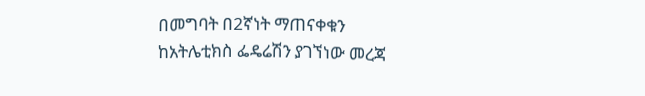በመግባት በ2ኛነት ማጠናቀቁን ከአትሌቲክስ ፌዴሬሽን ያገኘነው መረጃ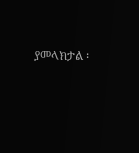ያመላክታል ፡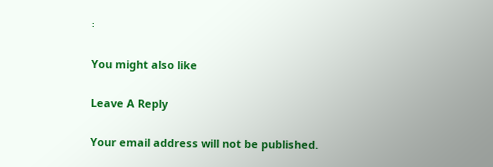፡

You might also like

Leave A Reply

Your email address will not be published.